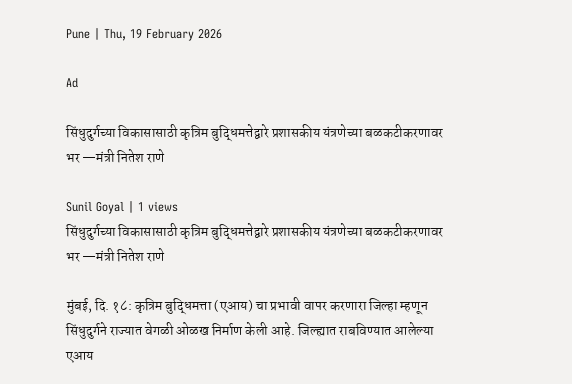Pune | Thu, 19 February 2026

Ad

सिंधुदुर्गच्या विकासासाठी कृत्रिम बुद्धिमत्तेद्वारे प्रशासकीय यंत्रणेच्या बळकटीकरणावर भर —मंत्री नितेश राणे

Sunil Goyal | 1 views
सिंधुदुर्गच्या विकासासाठी कृत्रिम बुद्धिमत्तेद्वारे प्रशासकीय यंत्रणेच्या बळकटीकरणावर भर —मंत्री नितेश राणे

मुंबई, दि. १८: कृत्रिम बुद्धिमत्ता (एआय) चा प्रभावी वापर करणारा जिल्हा म्हणून सिंधुदुर्गने राज्यात वेगळी ओळख निर्माण केली आहे. जिल्ह्यात राबविण्यात आलेल्या एआय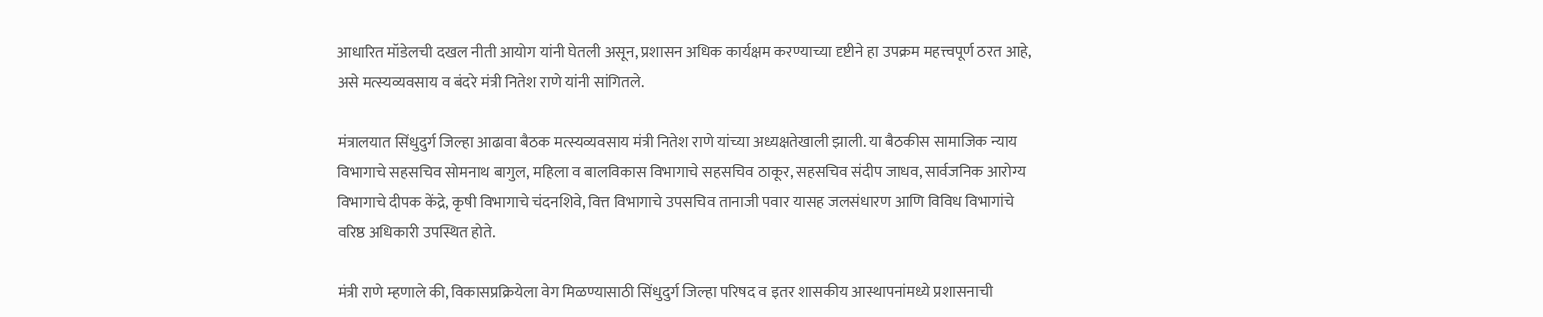आधारित मॉडेलची दखल नीती आयोग यांनी घेतली असून, प्रशासन अधिक कार्यक्षम करण्याच्या दृष्टीने हा उपक्रम महत्त्वपूर्ण ठरत आहे, असे मत्स्यव्यवसाय व बंदरे मंत्री नितेश राणे यांनी सांगितले.

मंत्रालयात सिंधुदुर्ग जिल्हा आढावा बैठक मत्स्यव्यवसाय मंत्री नितेश राणे यांच्या अध्यक्षतेखाली झाली. या बैठकीस सामाजिक न्याय विभागाचे सहसचिव सोमनाथ बागुल, महिला व बालविकास विभागाचे सहसचिव ठाकूर, सहसचिव संदीप जाधव, सार्वजनिक आरोग्य विभागाचे दीपक केंद्रे, कृषी विभागाचे चंदनशिवे, वित्त विभागाचे उपसचिव तानाजी पवार यासह जलसंधारण आणि विविध विभागांचे वरिष्ठ अधिकारी उपस्थित होते.

मंत्री राणे म्हणाले की, विकासप्रक्रियेला वेग मिळण्यासाठी सिंधुदुर्ग जिल्हा परिषद व इतर शासकीय आस्थापनांमध्ये प्रशासनाची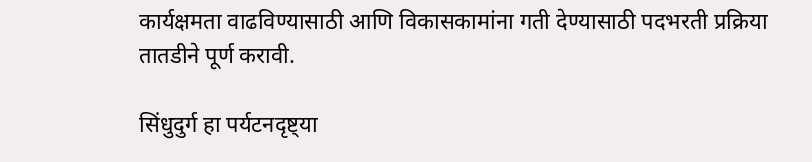कार्यक्षमता वाढविण्यासाठी आणि विकासकामांना गती देण्यासाठी पदभरती प्रक्रिया तातडीने पूर्ण करावी.

सिंधुदुर्ग हा पर्यटनदृष्ट्या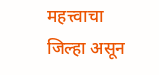महत्त्वाचा जिल्हा असून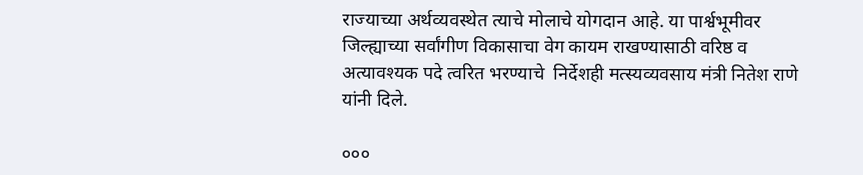राज्याच्या अर्थव्यवस्थेत त्याचे मोलाचे योगदान आहे. या पार्श्वभूमीवर जिल्ह्याच्या सर्वांगीण विकासाचा वेग कायम राखण्यासाठी वरिष्ठ व अत्यावश्यक पदे त्वरित भरण्याचे  निर्देशही मत्स्यव्यवसाय मंत्री नितेश राणे यांनी दिले.

०००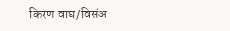किरण वाघ/विसंअ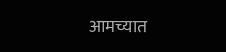आमच्यात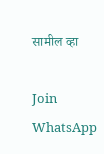सामील व्हा

Join WhatsApp